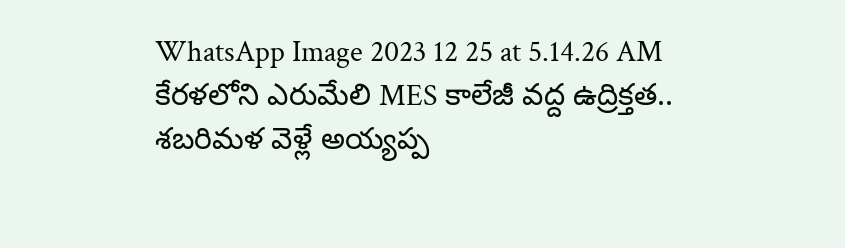WhatsApp Image 2023 12 25 at 5.14.26 AM
కేరళలోని ఎరుమేలి MES కాలేజీ వద్ద ఉద్రిక్తత..
శబరిమళ వెళ్లే అయ్యప్ప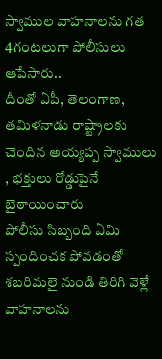స్వాముల వాహనాలను గత 4గంటలుగా పోలీసులు ఆపేసారు..
దీంతో ఏపీ, తెలంగాణ, తమిళనాడు రాష్ట్రాలకు చెందిన అయ్యప్ప స్వాములు , భక్తులు రోడ్డుపైనే బైఠాయించారు
పోలీసు సిబ్బంది ఏమి స్పందించక పోవడంతో శబరిమలై నుండి తిరిగి వెళ్లే వాహనాలను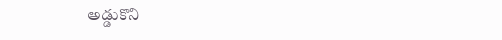అడ్డుకొని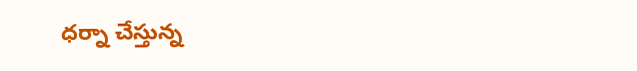ధర్నా చేస్తున్న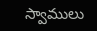స్వాములు